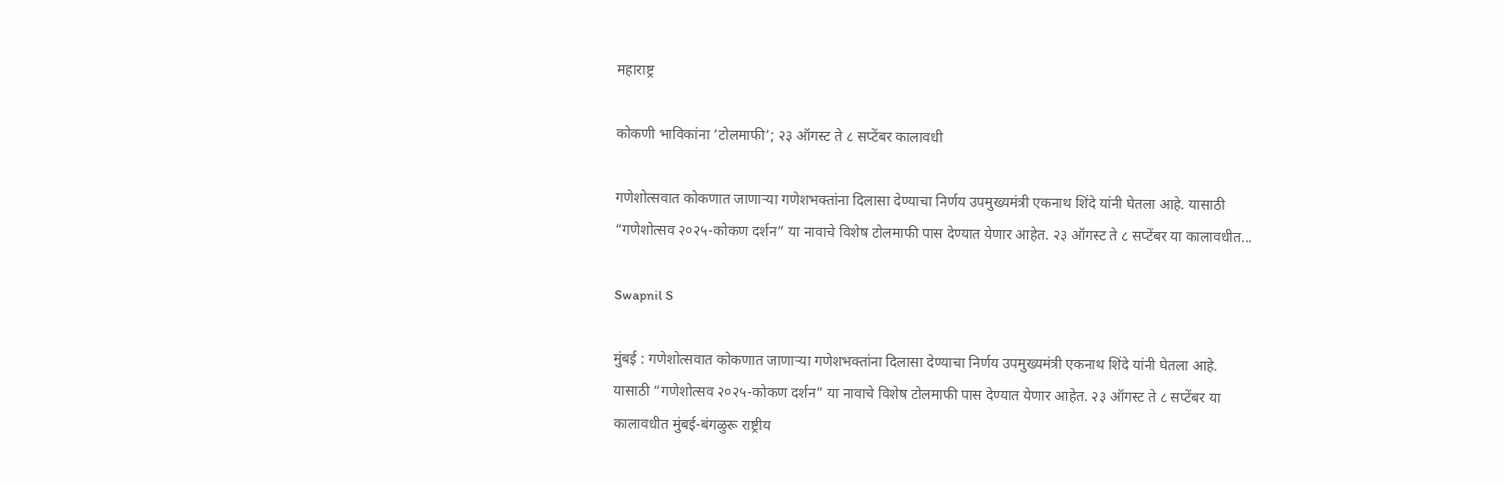महाराष्ट्र

कोकणी भाविकांना ‘टोलमाफी’; २३ ऑगस्ट ते ८ सप्टेंबर कालावधी

गणेशोत्सवात कोकणात जाणाऱ्या गणेशभक्तांना दिलासा देण्याचा निर्णय उपमुख्यमंत्री एकनाथ शिंदे यांनी घेतला आहे. यासाठी “गणेशोत्सव २०२५-कोकण दर्शन” या नावाचे विशेष टोलमाफी पास देण्यात येणार आहेत. २३ ऑगस्ट ते ८ सप्टेंबर या कालावधीत...

Swapnil S

मुंबई : गणेशोत्सवात कोकणात जाणाऱ्या गणेशभक्तांना दिलासा देण्याचा निर्णय उपमुख्यमंत्री एकनाथ शिंदे यांनी घेतला आहे. यासाठी “गणेशोत्सव २०२५-कोकण दर्शन” या नावाचे विशेष टोलमाफी पास देण्यात येणार आहेत. २३ ऑगस्ट ते ८ सप्टेंबर या कालावधीत मुंबई-बंगळुरू राष्ट्रीय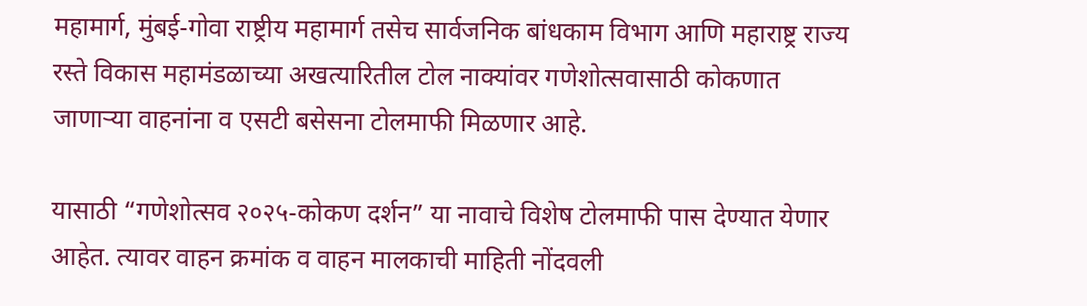महामार्ग, मुंबई-गोवा राष्ट्रीय महामार्ग तसेच सार्वजनिक बांधकाम विभाग आणि महाराष्ट्र राज्य रस्ते विकास महामंडळाच्या अखत्यारितील टोल नाक्यांवर गणेशोत्सवासाठी कोकणात जाणाऱ्या वाहनांना व एसटी बसेसना टोलमाफी मिळणार आहे.

यासाठी “गणेशोत्सव २०२५-कोकण दर्शन” या नावाचे विशेष टोलमाफी पास देण्यात येणार आहेत. त्यावर वाहन क्रमांक व वाहन मालकाची माहिती नोंदवली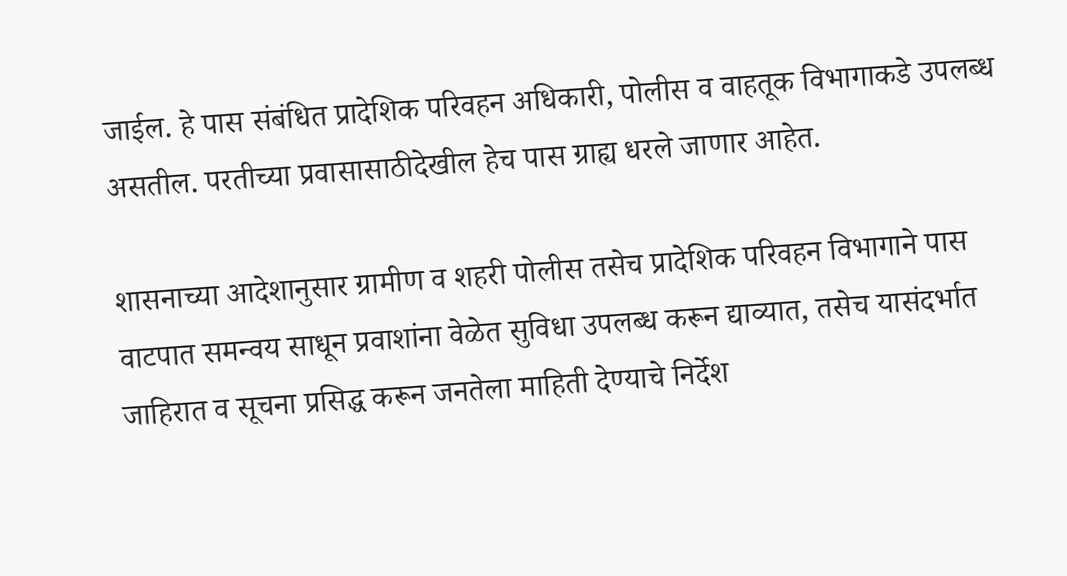जाईल. हे पास संबंधित प्रादेशिक परिवहन अधिकारी, पोलीस व वाहतूक विभागाकडे उपलब्ध असतील. परतीच्या प्रवासासाठीदेखील हेच पास ग्राह्य धरले जाणार आहेत.

शासनाच्या आदेशानुसार ग्रामीण व शहरी पोलीस तसेच प्रादेशिक परिवहन विभागाने पास वाटपात समन्वय साधून प्रवाशांना वेळेत सुविधा उपलब्ध करून द्याव्यात, तसेच यासंदर्भात जाहिरात व सूचना प्रसिद्ध करून जनतेला माहिती देण्याचे निर्देश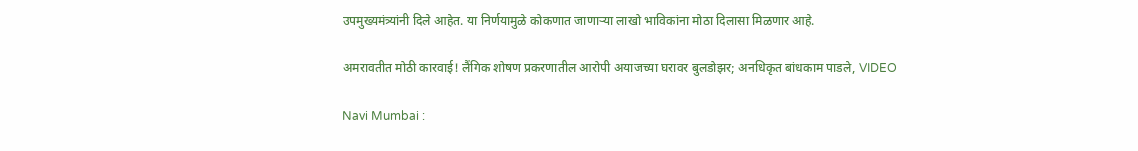उपमुख्यमंत्र्यांनी दिले आहेत. या निर्णयामुळे कोकणात जाणाऱ्या लाखो भाविकांना मोठा दिलासा मिळणार आहे.

अमरावतीत मोठी कारवाई! लैंगिक शोषण प्रकरणातील आरोपी अयाजच्या घरावर बुलडोझर; अनधिकृत बांधकाम पाडले, VIDEO

Navi Mumbai :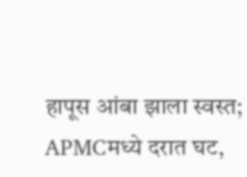हापूस आंबा झाला स्वस्त; APMCमध्ये दरात घट,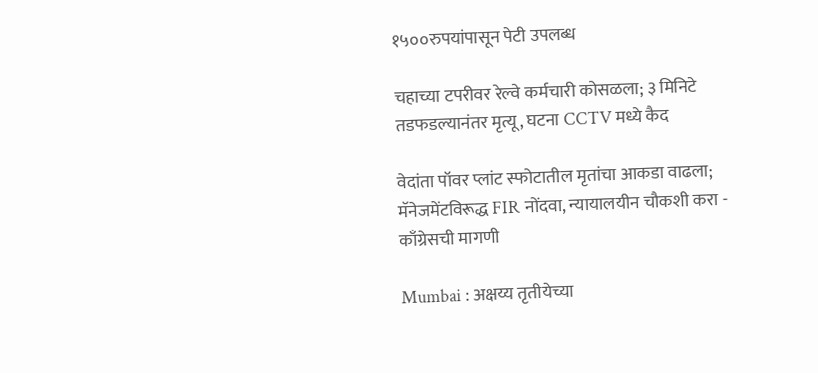१५००रुपयांपासून पेटी उपलब्ध

चहाच्या टपरीवर रेल्वे कर्मचारी कोसळला; ३ मिनिटे तडफडल्यानंतर मृत्यू, घटना CCTV मध्ये कैद

वेदांता पॉवर प्लांट स्फोटातील मृतांचा आकडा वाढला; मॅनेजमेंटविरूद्ध FIR नोंदवा, न्यायालयीन चौकशी करा - काँग्रेसची मागणी

Mumbai : अक्षय्य तृतीयेच्या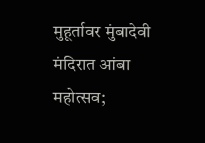मुहूर्तावर मुंबादेवी मंदिरात आंबा महोत्सव;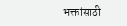भक्तांसाठी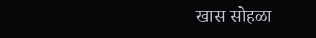खास सोहळा